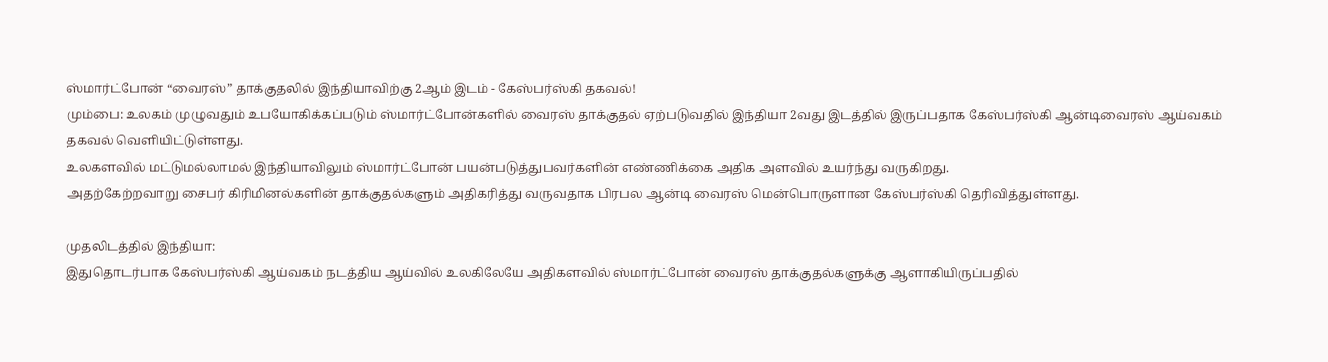ஸ்மார்ட்போன் “வைரஸ்” தாக்குதலில் இந்தியாவிற்கு 2ஆம் இடம் - கேஸ்பர்ஸ்கி தகவல்!
மும்பை: உலகம் முழுவதும் உபயோகிக்கப்படும் ஸ்மார்ட்போன்களில் வைரஸ் தாக்குதல் ஏற்படுவதில் இந்தியா 2வது இடத்தில் இருப்பதாக கேஸ்பர்ஸ்கி ஆன்டிவைரஸ் ஆய்வகம் தகவல் வெளியிட்டுள்ளது.
உலகளவில் மட்டுமல்லாமல் இந்தியாவிலும் ஸ்மார்ட்போன் பயன்படுத்துபவர்களின் எண்ணிக்கை அதிக அளவில் உயர்ந்து வருகிறது.
அதற்கேற்றவாறு சைபர் கிரிமினல்களின் தாக்குதல்களும் அதிகரித்து வருவதாக பிரபல ஆன்டி வைரஸ் மென்பொருளான கேஸ்பர்ஸ்கி தெரிவித்துள்ளது.

முதலிடத்தில் இந்தியா:
இதுதொடர்பாக கேஸ்பர்ஸ்கி ஆய்வகம் நடத்திய ஆய்வில் உலகிலேயே அதிகளவில் ஸ்மார்ட்போன் வைரஸ் தாக்குதல்களுக்கு ஆளாகியிருப்பதில்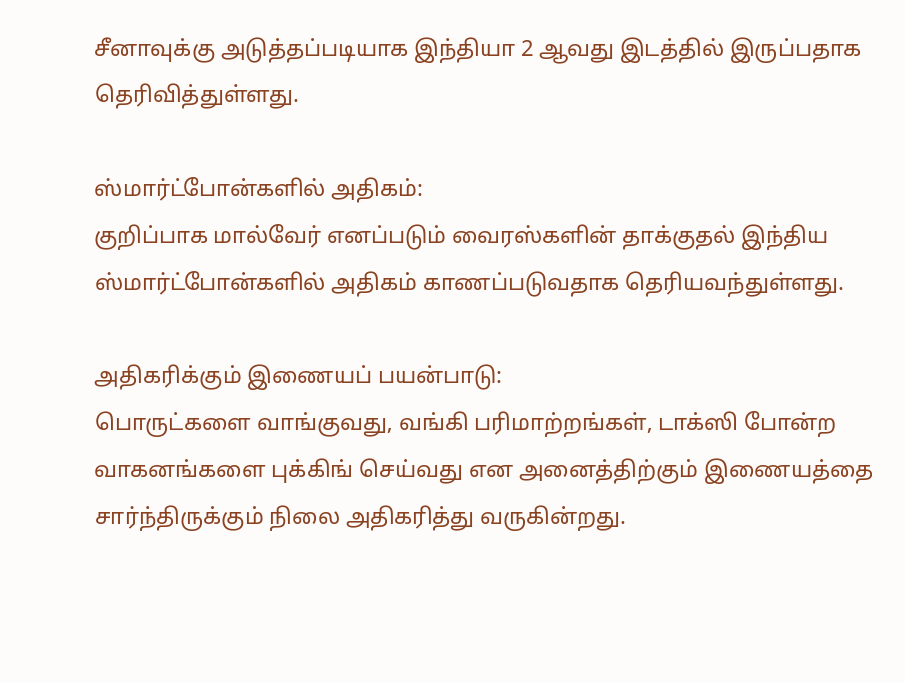சீனாவுக்கு அடுத்தப்படியாக இந்தியா 2 ஆவது இடத்தில் இருப்பதாக தெரிவித்துள்ளது.

ஸ்மார்ட்போன்களில் அதிகம்:
குறிப்பாக மால்வேர் எனப்படும் வைரஸ்களின் தாக்குதல் இந்திய ஸ்மார்ட்போன்களில் அதிகம் காணப்படுவதாக தெரியவந்துள்ளது.

அதிகரிக்கும் இணையப் பயன்பாடு:
பொருட்களை வாங்குவது, வங்கி பரிமாற்றங்கள், டாக்ஸி போன்ற வாகனங்களை புக்கிங் செய்வது என அனைத்திற்கும் இணையத்தை சார்ந்திருக்கும் நிலை அதிகரித்து வருகின்றது.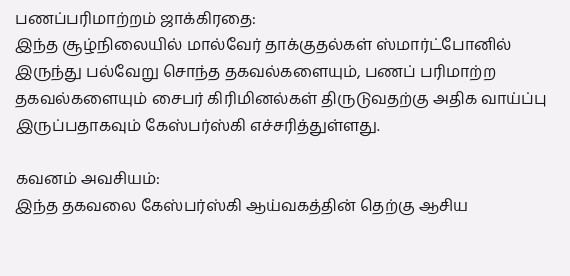பணப்பரிமாற்றம் ஜாக்கிரதை:
இந்த சூழ்நிலையில் மால்வேர் தாக்குதல்கள் ஸ்மார்ட்போனில் இருந்து பல்வேறு சொந்த தகவல்களையும், பணப் பரிமாற்ற தகவல்களையும் சைபர் கிரிமினல்கள் திருடுவதற்கு அதிக வாய்ப்பு இருப்பதாகவும் கேஸ்பர்ஸ்கி எச்சரித்துள்ளது.

கவனம் அவசியம்:
இந்த தகவலை கேஸ்பர்ஸ்கி ஆய்வகத்தின் தெற்கு ஆசிய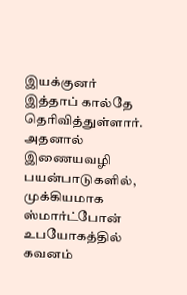இயக்குனர் இத்தாப் கால்தே தெரிவித்துள்ளார். அதனால் இணையவழி பயன்பாடுகளில், முக்கியமாக ஸ்மார்ட்போன் உபயோகத்தில் கவனம்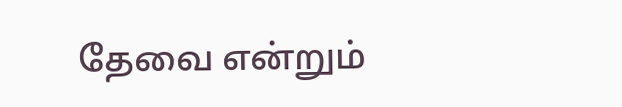தேவை என்றும்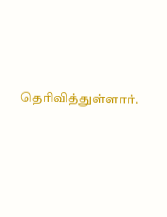தெரிவித்துள்ளார்.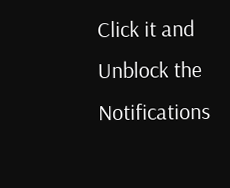Click it and Unblock the Notifications